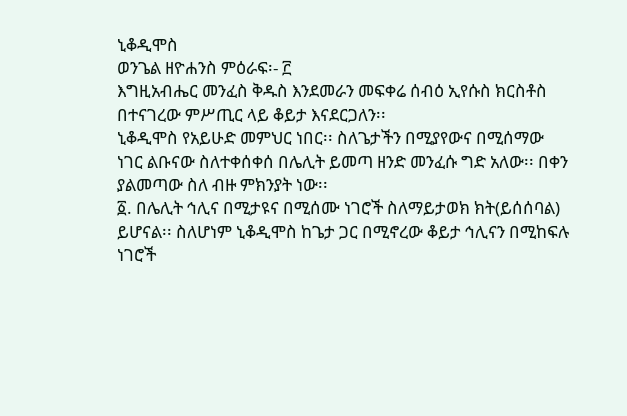ኒቆዲሞስ
ወንጌል ዘዮሐንስ ምዕራፍ፡- ፫
እግዚአብሔር መንፈስ ቅዱስ እንደመራን መፍቀሬ ሰብዕ ኢየሱስ ክርስቶስ በተናገረው ምሥጢር ላይ ቆይታ እናደርጋለን፡፡
ኒቆዲሞስ የአይሁድ መምህር ነበር፡፡ ስለጌታችን በሚያየውና በሚሰማው ነገር ልቡናው ስለተቀሰቀሰ በሌሊት ይመጣ ዘንድ መንፈሱ ግድ አለው፡፡ በቀን ያልመጣው ስለ ብዙ ምክንያት ነው፡፡
፩. በሌሊት ኅሊና በሚታዩና በሚሰሙ ነገሮች ስለማይታወክ ክት(ይሰሰባል) ይሆናል፡፡ ስለሆነም ኒቆዲሞስ ከጌታ ጋር በሚኖረው ቆይታ ኅሊናን በሚከፍሉ ነገሮች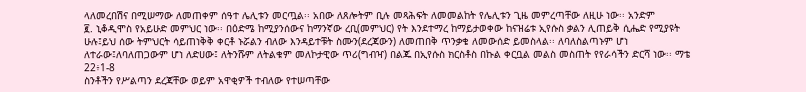ላለመረበሽና በሚሠማው ለመጠቀም ሰዓተ ሌሊቱን መርጧል፡፡ አበው ለጸሎትም ቢሉ መጻሕፍት ለመመልከት የሌሊቱን ጊዜ መምረጣቸው ለዚሁ ነው፡፡ አንድም
፪. ኒቆዲሞስ የአይሁድ መምህር ነው፡፡ በዕድሜ ከሚያንሰውና ከማንኛው ረቢ(መምህር) የት እንደተማረ ከማይታወቀው ከናዝሬቱ ኢየሱስ ቃልን ሊጠይቅ ሲሔድ የሚያዩት ሁሉ፤ይህ ሰው ትምህርት ሳይጠነቅቅ ቀርቶ ኑሯልን ብለው እንዳይተቹት ስሙን(ደረጃውን) ለመጠበቅ ጥንቃቄ ለመውሰድ ይመስላል፡፡ ለባለስልጣኑም ሆነ ለተራው፤ለባለጠጋውም ሆነ ለድሀው፤ ለትንሹም ለትልቁም መለኮታዊው ጥሪ(ግብዣ) በልጁ በኢየሱስ ክርስቶስ በኩል ቀርቧል መልስ መስጠት የየራሳችን ድርሻ ነው፡፡ ማቴ 22፥1-8
ስንቶችን የሥልጣን ደረጃቸው ወይም አዋቂዎች ተብለው የተሠጣቸው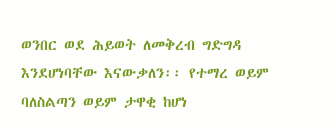ወንበር ወደ ሕይወት ለመቅረብ ግድግዳ እንደሆነባቸው እናውቃለን፡፡ የተማረ ወይም ባለስልጣን ወይም ታዋቂ ከሆነ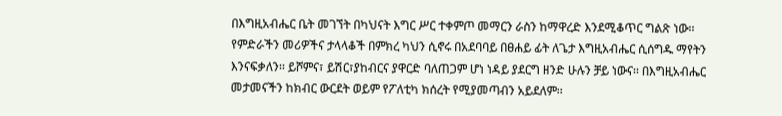በእግዚአብሔር ቤት መገኘት በካህናት እግር ሥር ተቀምጦ መማርን ራስን ከማዋረድ እንደሚቆጥር ግልጽ ነው፡፡
የምድራችን መሪዎችና ታላላቆች በምክረ ካህን ሲኖሩ በአደባባይ በፀሐይ ፊት ለጌታ እግዚአብሔር ሲሰግዱ ማየትን እንናፍቃለን፡፡ ይሾምና፣ ይሽር፣ያከብርና ያዋርድ ባለጠጋም ሆነ ነዳይ ያደርግ ዘንድ ሁሉን ቻይ ነውና፡፡ በእግዚአብሔር መታመናችን ከክብር ውርደት ወይም የፖለቲካ ክሰረት የሚያመጣብን አይደለም፡፡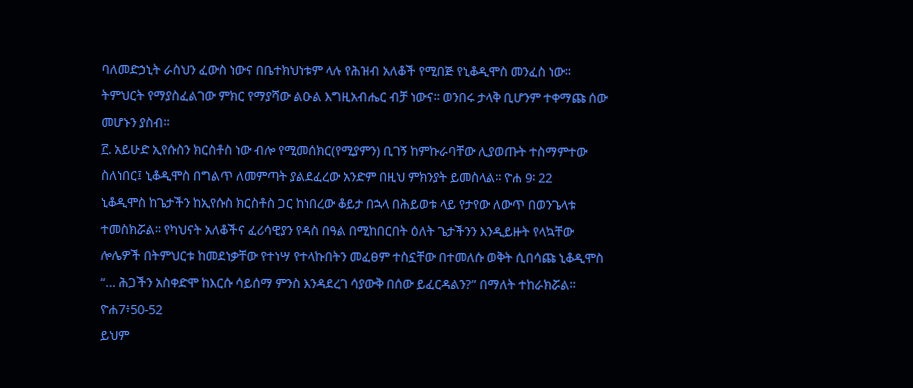ባለመድኃኒት ራስህን ፈውስ ነውና በቤተክህነቱም ላሉ የሕዝብ አለቆች የሚበጅ የኒቆዲሞስ መንፈስ ነው፡፡ ትምህርት የማያስፈልገው ምክር የማያሻው ልዑል እግዚአብሔር ብቻ ነውና፡፡ ወንበሩ ታላቅ ቢሆንም ተቀማጩ ሰው መሆኑን ያስብ፡፡
፫. አይሁድ ኢየሱስን ክርስቶስ ነው ብሎ የሚመሰክር(የሚያምን) ቢገኝ ከምኩራባቸው ሊያወጡት ተስማምተው ስለነበር፤ ኒቆዲሞስ በግልጥ ለመምጣት ያልደፈረው አንድም በዚህ ምክንያት ይመስላል፡፡ ዮሐ 9፡ 22
ኒቆዲሞስ ከጌታችን ከኢየሱስ ክርስቶስ ጋር ከነበረው ቆይታ በኋላ በሕይወቱ ላይ የታየው ለውጥ በወንጌላቱ ተመስክሯል፡፡ የካህናት አለቆችና ፈሪሳዊያን የዳስ በዓል በሚከበርበት ዕለት ጌታችንን እንዲይዙት የላኳቸው ሎሌዎች በትምህርቱ ከመደነቃቸው የተነሣ የተላኩበትን መፈፀም ተስኗቸው በተመለሱ ወቅት ሲበሳጩ ኒቆዲሞስ “… ሕጋችን አስቀድሞ ከእርሱ ሳይሰማ ምንስ እንዳደረገ ሳያውቅ በሰው ይፈርዳልን?” በማለት ተከራክሯል፡፡ ዮሐ7፥50-52
ይህም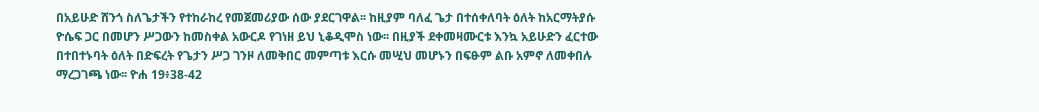በአይሁድ ሸንጎ ስለጌታችን የተከራከረ የመጀመሪያው ሰው ያደርገዋል፡፡ ከዚያም ባለፈ ጌታ በተሰቀለባት ዕለት ከአርማትያሱ ዮሴፍ ጋር በመሆን ሥጋውን ከመስቀል አውርዶ የገነዘ ይህ ኒቆዲሞስ ነው፡፡ በዚያች ደቀመዛሙርቱ እንኳ አይሁድን ፈርተው በተበተኑባት ዕለት በድፍረት የጌታን ሥጋ ገንዞ ለመቅበር መምጣቱ እርሱ መሢህ መሆኑን በፍፁም ልቡ አምኖ ለመቀበሉ ማረጋገጫ ነው፡፡ ዮሐ 19፥38-42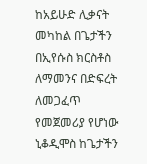ከአይሁድ ሊቃናት መካከል በጌታችን በኢየሱስ ክርስቶስ ለማመንና በድፍረት ለመጋፈጥ የመጀመሪያ የሆነው ኒቆዲሞስ ከጌታችን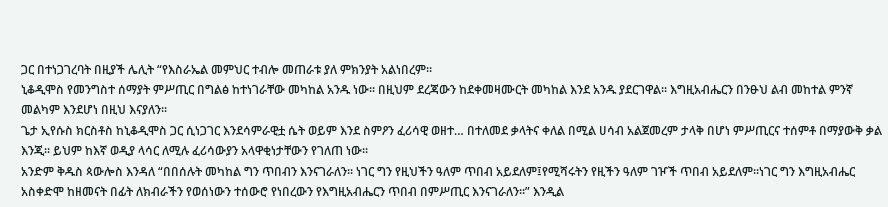ጋር በተነጋገረባት በዚያች ሌሊት “የእስራኤል መምህር ተብሎ መጠራቱ ያለ ምክንያት አልነበረም፡፡
ኒቆዲሞስ የመንግስተ ሰማያት ምሥጢር በግልፅ ከተነገራቸው መካከል አንዱ ነው፡፡ በዚህም ደረጃውን ከደቀመዛሙርት መካከል እንደ አንዱ ያደርገዋል፡፡ እግዚአብሔርን በንፁህ ልብ መከተል ምንኛ መልካም እንደሆነ በዚህ እናያለን፡፡
ጌታ ኢየሱስ ክርስቶስ ከኒቆዲሞስ ጋር ሲነጋገር እንደሳምራዊቷ ሴት ወይም እንደ ስምዖን ፈሪሳዊ ወዘተ… በተለመደ ቃላትና ቀለል በሚል ሀሳብ አልጀመረም ታላቅ በሆነ ምሥጢርና ተሰምቶ በማያውቅ ቃል እንጂ፡፡ ይህም ከእኛ ወዲያ ላሳር ለሚሉ ፈሪሳውያን አላዋቂነታቸውን የገለጠ ነው፡፡
አንድም ቅዱስ ጳውሎስ እንዳለ “በበሰሉት መካከል ግን ጥበብን እንናገራለን፡፡ ነገር ግን የዚህችን ዓለም ጥበብ አይደለም፤የሚሻሩትን የዚችን ዓለም ገዦች ጥበብ አይደለም፡፡ነገር ግን እግዚአብሔር አስቀድሞ ከዘመናት በፊት ለክብራችን የወሰነውን ተሰውሮ የነበረውን የእግዚአብሔርን ጥበብ በምሥጢር እንናገራለን፡፡” እንዲል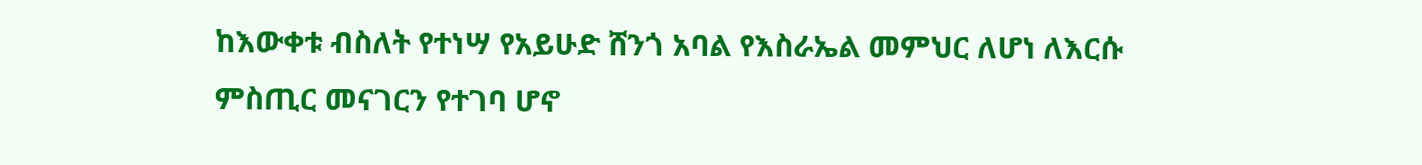ከእውቀቱ ብስለት የተነሣ የአይሁድ ሸንጎ አባል የእስራኤል መምህር ለሆነ ለእርሱ ምስጢር መናገርን የተገባ ሆኖ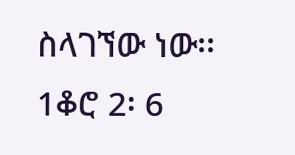ስላገኘው ነው፡፡ 1ቆሮ 2፡ 6